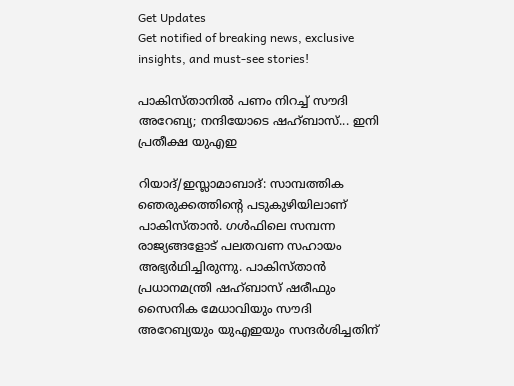Get Updates
Get notified of breaking news, exclusive insights, and must-see stories!

പാകിസ്താനില്‍ പണം നിറച്ച് സൗദി അറേബ്യ; നന്ദിയോടെ ഷഹ്ബാസ്... ഇനി പ്രതീക്ഷ യുഎഇ

റിയാദ്/ഇസ്ലാമാബാദ്: സാമ്പത്തിക ഞെരുക്കത്തിന്റെ പടുകുഴിയിലാണ് പാകിസ്താന്‍. ഗള്‍ഫിലെ സമ്പന്ന രാജ്യങ്ങളോട് പലതവണ സഹായം അഭ്യര്‍ഥിച്ചിരുന്നു. പാകിസ്താന്‍ പ്രധാനമന്ത്രി ഷഹ്ബാസ് ഷരീഫും സൈനിക മേധാവിയും സൗദി അറേബ്യയും യുഎഇയും സന്ദര്‍ശിച്ചതിന്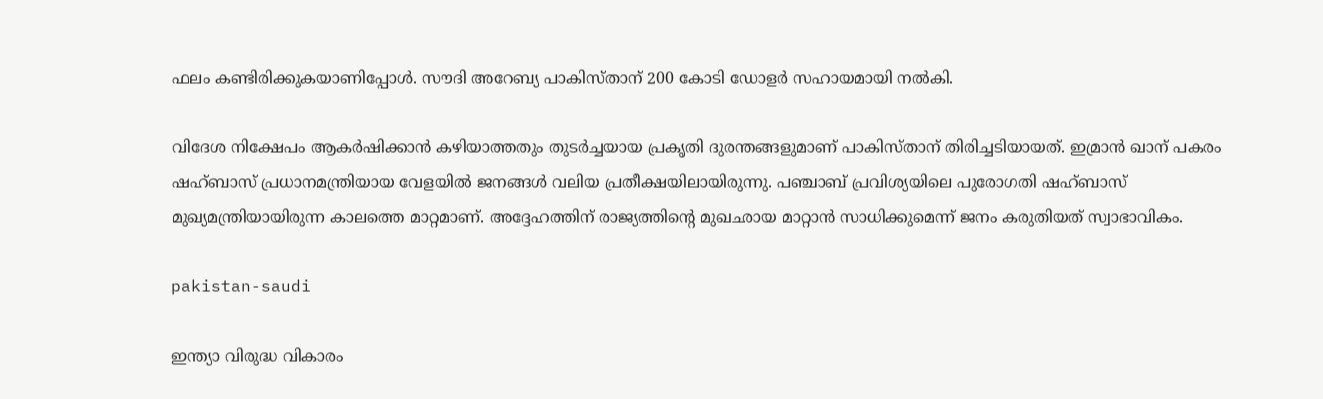ഫലം കണ്ടിരിക്കുകയാണിപ്പോള്‍. സൗദി അറേബ്യ പാകിസ്താന് 200 കോടി ഡോളര്‍ സഹായമായി നല്‍കി.

വിദേശ നിക്ഷേപം ആകര്‍ഷിക്കാന്‍ കഴിയാത്തതും തുടര്‍ച്ചയായ പ്രകൃതി ദുരന്തങ്ങളുമാണ് പാകിസ്താന് തിരിച്ചടിയായത്. ഇമ്രാന്‍ ഖാന് പകരം ഷഹ്ബാസ് പ്രധാനമന്ത്രിയായ വേളയില്‍ ജനങ്ങള്‍ വലിയ പ്രതീക്ഷയിലായിരുന്നു. പഞ്ചാബ് പ്രവിശ്യയിലെ പുരോഗതി ഷഹ്ബാസ് മുഖ്യമന്ത്രിയായിരുന്ന കാലത്തെ മാറ്റമാണ്. അദ്ദേഹത്തിന് രാജ്യത്തിന്റെ മുഖഛായ മാറ്റാന്‍ സാധിക്കുമെന്ന് ജനം കരുതിയത് സ്വാഭാവികം.

pakistan-saudi

ഇന്ത്യാ വിരുദ്ധ വികാരം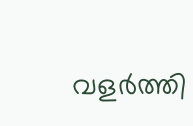വളര്‍ത്തി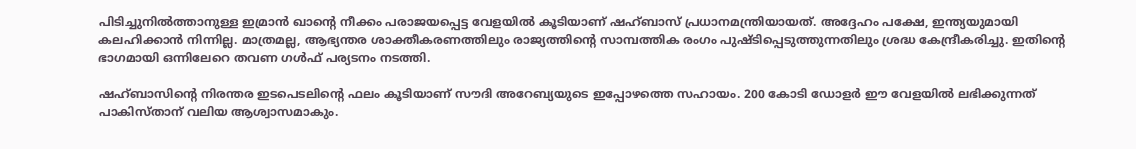പിടിച്ചുനില്‍ത്താനുള്ള ഇമ്രാന്‍ ഖാന്റെ നീക്കം പരാജയപ്പെട്ട വേളയില്‍ കൂടിയാണ് ഷഹ്ബാസ് പ്രധാനമന്ത്രിയായത്. അദ്ദേഹം പക്ഷേ, ഇന്ത്യയുമായി കലഹിക്കാന്‍ നിന്നില്ല. മാത്രമല്ല, ആഭ്യന്തര ശാക്തീകരണത്തിലും രാജ്യത്തിന്റെ സാമ്പത്തിക രംഗം പുഷ്ടിപ്പെടുത്തുന്നതിലും ശ്രദ്ധ കേന്ദ്രീകരിച്ചു. ഇതിന്റെ ഭാഗമായി ഒന്നിലേറെ തവണ ഗള്‍ഫ് പര്യടനം നടത്തി.

ഷഹ്ബാസിന്റെ നിരന്തര ഇടപെടലിന്റെ ഫലം കൂടിയാണ് സൗദി അറേബ്യയുടെ ഇപ്പോഴത്തെ സഹായം. 200 കോടി ഡോളര്‍ ഈ വേളയില്‍ ലഭിക്കുന്നത് പാകിസ്താന് വലിയ ആശ്വാസമാകും.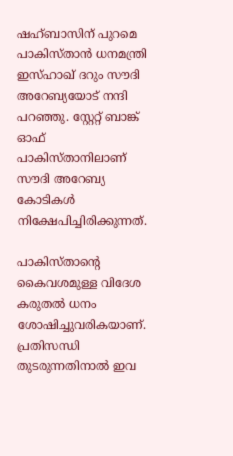ഷഹ്ബാസിന് പുറമെ പാകിസ്താന്‍ ധനമന്ത്രി ഇസ്ഹാഖ് ദറും സൗദി അറേബ്യയോട് നന്ദി പറഞ്ഞു. സ്റ്റേറ്റ് ബാങ്ക് ഓഫ് പാകിസ്താനിലാണ് സൗദി അറേബ്യ കോടികള്‍ നിക്ഷേപിച്ചിരിക്കുന്നത്.

പാകിസ്താന്റെ കൈവശമുള്ള വിദേശ കരുതല്‍ ധനം ശോഷിച്ചുവരികയാണ്. പ്രതിസന്ധി തുടരുന്നതിനാല്‍ ഇവ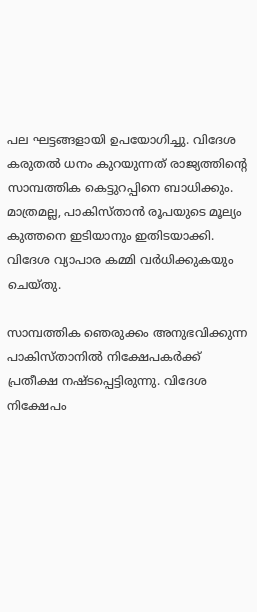പല ഘട്ടങ്ങളായി ഉപയോഗിച്ചു. വിദേശ കരുതല്‍ ധനം കുറയുന്നത് രാജ്യത്തിന്റെ സാമ്പത്തിക കെട്ടുറപ്പിനെ ബാധിക്കും. മാത്രമല്ല, പാകിസ്താന്‍ രൂപയുടെ മൂല്യം കുത്തനെ ഇടിയാനും ഇതിടയാക്കി. വിദേശ വ്യാപാര കമ്മി വര്‍ധിക്കുകയും ചെയ്തു.

സാമ്പത്തിക ഞെരുക്കം അനുഭവിക്കുന്ന പാകിസ്താനില്‍ നിക്ഷേപകര്‍ക്ക് പ്രതീക്ഷ നഷ്ടപ്പെട്ടിരുന്നു. വിദേശ നിക്ഷേപം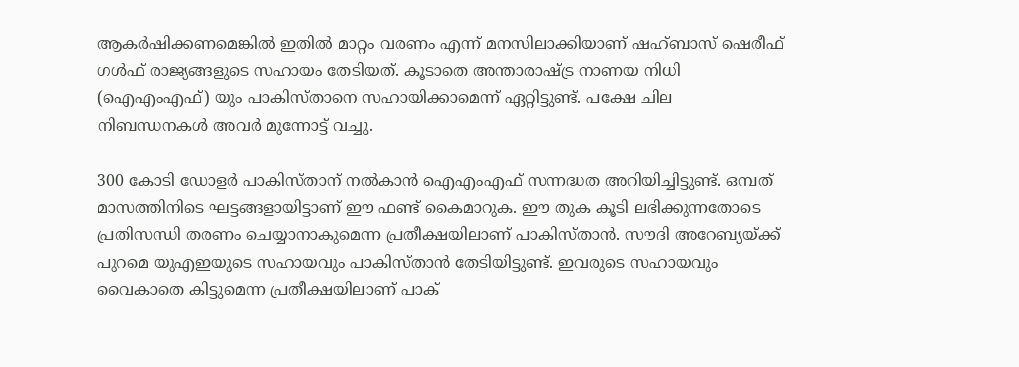ആകര്‍ഷിക്കണമെങ്കില്‍ ഇതില്‍ മാറ്റം വരണം എന്ന് മനസിലാക്കിയാണ് ഷഹ്ബാസ് ഷെരീഫ് ഗള്‍ഫ് രാജ്യങ്ങളുടെ സഹായം തേടിയത്. കൂടാതെ അന്താരാഷ്ട്ര നാണയ നിധി (ഐഎംഎഫ്) യും പാകിസ്താനെ സഹായിക്കാമെന്ന് ഏറ്റിട്ടുണ്ട്. പക്ഷേ ചില നിബന്ധനകള്‍ അവര്‍ മുന്നോട്ട് വച്ചു.

300 കോടി ഡോളര്‍ പാകിസ്താന് നല്‍കാന്‍ ഐഎംഎഫ് സന്നദ്ധത അറിയിച്ചിട്ടുണ്ട്. ഒമ്പത് മാസത്തിനിടെ ഘട്ടങ്ങളായിട്ടാണ് ഈ ഫണ്ട് കൈമാറുക. ഈ തുക കൂടി ലഭിക്കുന്നതോടെ പ്രതിസന്ധി തരണം ചെയ്യാനാകുമെന്ന പ്രതീക്ഷയിലാണ് പാകിസ്താന്‍. സൗദി അറേബ്യയ്ക്ക് പുറമെ യുഎഇയുടെ സഹായവും പാകിസ്താന്‍ തേടിയിട്ടുണ്ട്. ഇവരുടെ സഹായവും വൈകാതെ കിട്ടുമെന്ന പ്രതീക്ഷയിലാണ് പാക്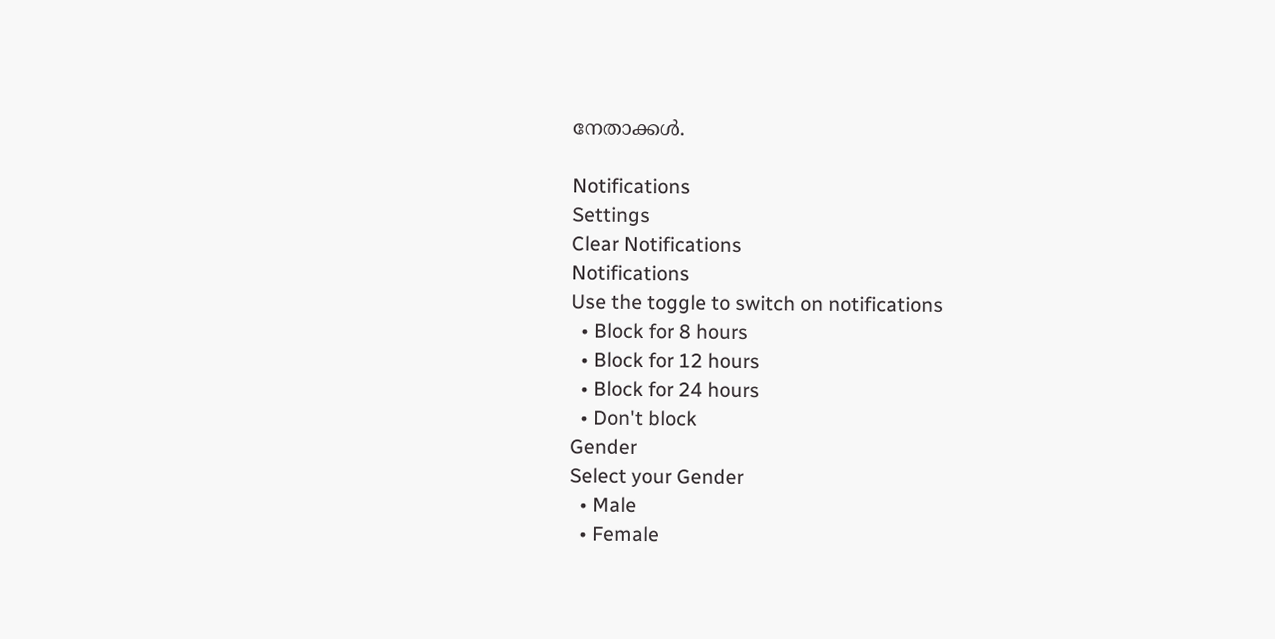നേതാക്കള്‍.

Notifications
Settings
Clear Notifications
Notifications
Use the toggle to switch on notifications
  • Block for 8 hours
  • Block for 12 hours
  • Block for 24 hours
  • Don't block
Gender
Select your Gender
  • Male
  • Female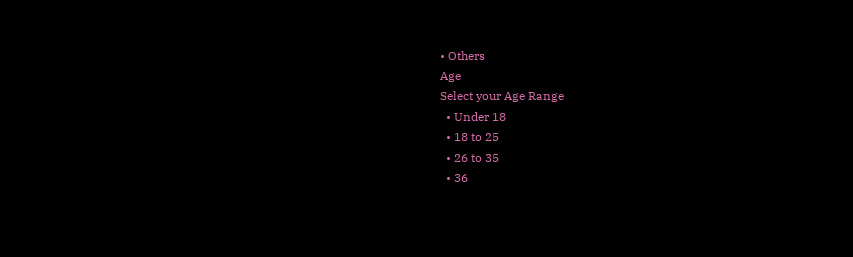• Others
Age
Select your Age Range
  • Under 18
  • 18 to 25
  • 26 to 35
  • 36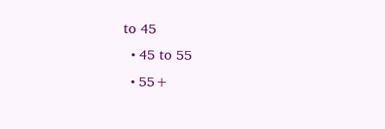to 45
  • 45 to 55
  • 55+